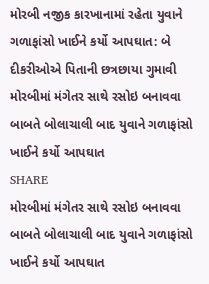મોરબી નજીક કારખાનામાં રહેતા યુવાને ગળાફાંસો ખાઈને કર્યો આપઘાત: બે દીકરીઓએ પિતાની છત્રછાયા ગુમાવી
મોરબીમાં મંગેતર સાથે રસોઇ બનાવવા બાબતે બોલાચાલી બાદ યુવાને ગળાફાંસો ખાઈને કર્યો આપઘાત
SHARE
મોરબીમાં મંગેતર સાથે રસોઇ બનાવવા બાબતે બોલાચાલી બાદ યુવાને ગળાફાંસો ખાઈને કર્યો આપઘાત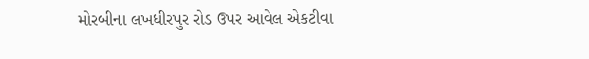મોરબીના લખધીરપુર રોડ ઉપર આવેલ એકટીવા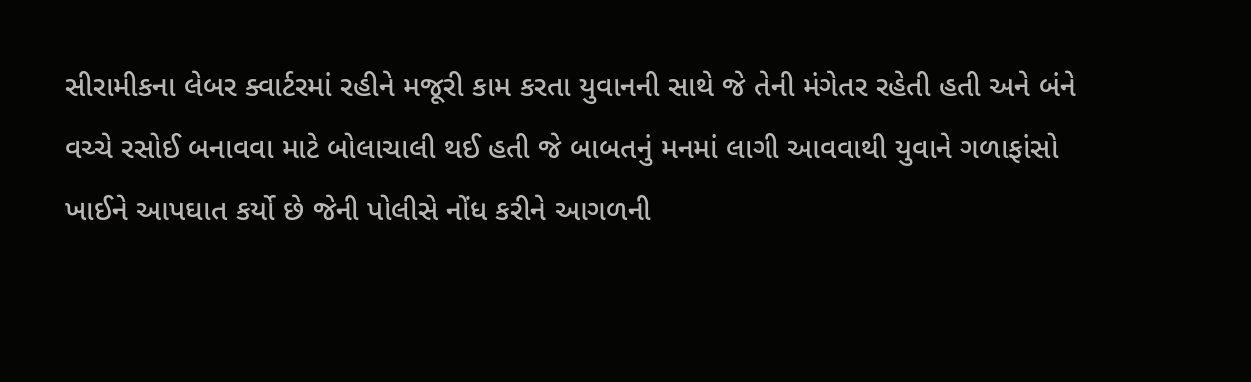સીરામીકના લેબર ક્વાર્ટરમાં રહીને મજૂરી કામ કરતા યુવાનની સાથે જે તેની મંગેતર રહેતી હતી અને બંને વચ્ચે રસોઈ બનાવવા માટે બોલાચાલી થઈ હતી જે બાબતનું મનમાં લાગી આવવાથી યુવાને ગળાફાંસો ખાઈને આપઘાત કર્યો છે જેની પોલીસે નોંધ કરીને આગળની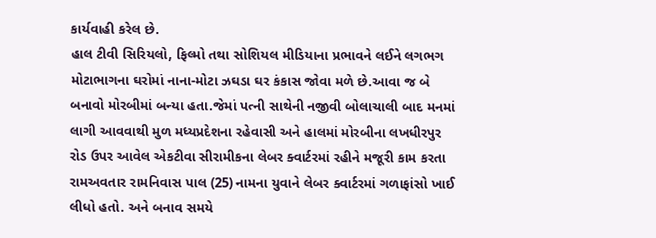કાર્યવાહી કરેલ છે.
હાલ ટીવી સિરિયલો, ફિલ્મો તથા સોશિયલ મીડિયાના પ્રભાવને લઈને લગભગ મોટાભાગના ઘરોમાં નાના-મોટા ઝઘડા ઘર કંકાસ જોવા મળે છે.આવા જ બે બનાવો મોરબીમાં બન્યા હતા.જેમાં પત્ની સાથેની નજીવી બોલાચાલી બાદ મનમાં લાગી આવવાથી મુળ મધ્યપ્રદેશના રહેવાસી અને હાલમાં મોરબીના લખધીરપુર રોડ ઉપર આવેલ એકટીવા સીરામીકના લેબર ક્વાર્ટરમાં રહીને મજૂરી કામ કરતા રામઅવતાર રામનિવાસ પાલ (25) નામના યુવાને લેબર ક્વાર્ટરમાં ગળાફાંસો ખાઈ લીધો હતો. અને બનાવ સમયે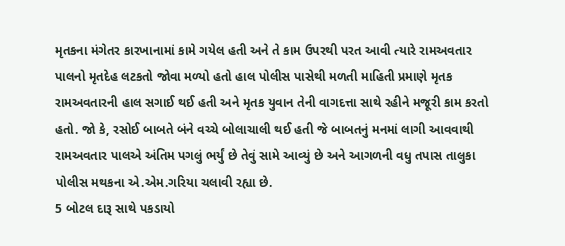મૃતકના મંગેતર કારખાનામાં કામે ગયેલ હતી અને તે કામ ઉપરથી પરત આવી ત્યારે રામઅવતાર પાલનો મૃતદેહ લટકતો જોવા મળ્યો હતો હાલ પોલીસ પાસેથી મળતી માહિતી પ્રમાણે મૃતક રામઅવતારની હાલ સગાઈ થઈ હતી અને મૃતક યુવાન તેની વાગદત્તા સાથે રહીને મજૂરી કામ કરતો હતો. જો કે, રસોઈ બાબતે બંને વચ્ચે બોલાચાલી થઈ હતી જે બાબતનું મનમાં લાગી આવવાથી રામઅવતાર પાલએ અંતિમ પગલું ભર્યું છે તેવું સામે આવ્યું છે અને આગળની વધુ તપાસ તાલુકા પોલીસ મથકના એ.એમ.ગરિયા ચલાવી રહ્યા છે.
5 બોટલ દારૂ સાથે પકડાયો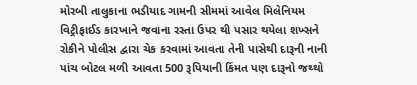મોરબી તાલુકાના ભડીયાદ ગામની સીમમાં આવેલ મિલેનિયમ વિટ્રીફાઈડ કારખાને જવાના રસ્તા ઉપર થી પસાર થયેલા શખ્સને રોકીને પોલીસ દ્વારા ચેક કરવામાં આવતા તેની પાસેથી દારૂની નાની પાંચ બોટલ મળી આવતા 500 રૂપિયાની કિંમત પણ દારૂનો જથ્થો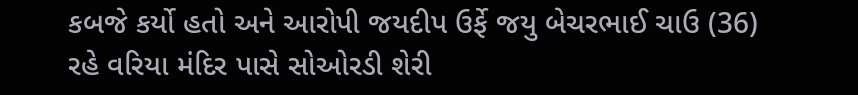કબજે કર્યો હતો અને આરોપી જયદીપ ઉર્ફે જયુ બેચરભાઈ ચાઉ (36) રહે વરિયા મંદિર પાસે સોઓરડી શેરી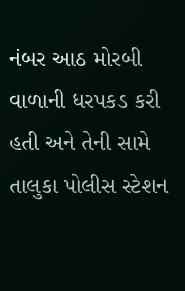નંબર આઠ મોરબી વાળાની ધરપકડ કરી હતી અને તેની સામે તાલુકા પોલીસ સ્ટેશન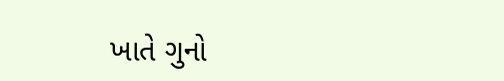ખાતે ગુનો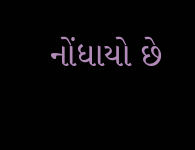નોંધાયો છે